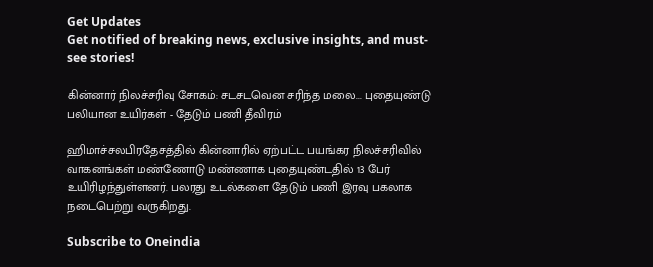Get Updates
Get notified of breaking news, exclusive insights, and must-see stories!

கின்னார் நிலச்சரிவு சோகம்: சடசடவென சரிந்த மலை... புதையுண்டு பலியான உயிர்கள் - தேடும் பணி தீவிரம்

ஹிமாச்சலபிரதேசத்தில் கின்னாரில் ஏற்பட்ட பயங்கர நிலச்சரிவில் வாகனங்கள் மண்ணோடு மண்ணாக புதையுண்டதில் 13 பேர் உயிரிழந்துள்ளனர். பலரது உடல்களை தேடும் பணி இரவு பகலாக நடைபெற்று வருகிறது.

Subscribe to Oneindia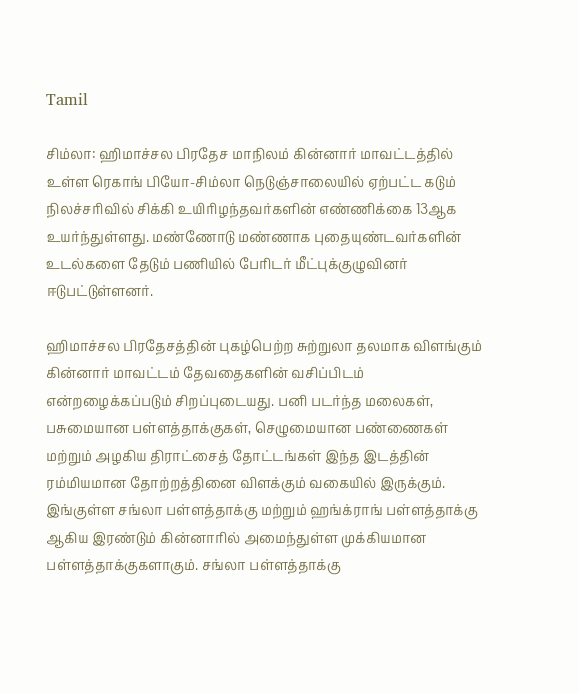Tamil

சிம்லா: ஹிமாச்சல பிரதேச மாநிலம் கின்னார் மாவட்டத்தில் உள்ள ரெகாங் பியோ-சிம்லா நெடுஞ்சாலையில் ஏற்பட்ட கடும் நிலச்சரிவில் சிக்கி உயிரிழந்தவர்களின் எண்ணிக்கை 13ஆக உயர்ந்துள்ளது. மண்ணோடு மண்ணாக புதையுண்டவர்களின் உடல்களை தேடும் பணியில் பேரிடர் மீட்புக்குழுவினர் ஈடுபட்டுள்ளனர்.

ஹிமாச்சல பிரதேசத்தின் புகழ்பெற்ற சுற்றுலா தலமாக விளங்கும் கின்னார் மாவட்டம் தேவதைகளின் வசிப்பிடம் என்றழைக்கப்படும் சிறப்புடையது. பனி படர்ந்த மலைகள், பசுமையான பள்ளத்தாக்குகள், செழுமையான பண்ணைகள் மற்றும் அழகிய திராட்சைத் தோட்டங்கள் இந்த இடத்தின் ரம்மியமான தோற்றத்தினை விளக்கும் வகையில் இருக்கும். இங்குள்ள சங்லா பள்ளத்தாக்கு மற்றும் ஹங்க்ராங் பள்ளத்தாக்கு ஆகிய இரண்டும் கின்னாரில் அமைந்துள்ள முக்கியமான பள்ளத்தாக்குகளாகும். சங்லா பள்ளத்தாக்கு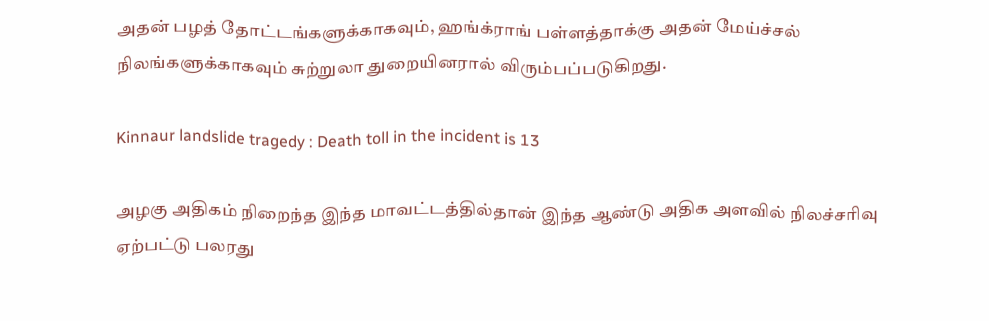அதன் பழத் தோட்டங்களுக்காகவும், ஹங்க்ராங் பள்ளத்தாக்கு அதன் மேய்ச்சல் நிலங்களுக்காகவும் சுற்றுலா துறையினரால் விரும்பப்படுகிறது.

Kinnaur landslide tragedy : Death toll in the incident is 13

அழகு அதிகம் நிறைந்த இந்த மாவட்டத்தில்தான் இந்த ஆண்டு அதிக அளவில் நிலச்சரிவு ஏற்பட்டு பலரது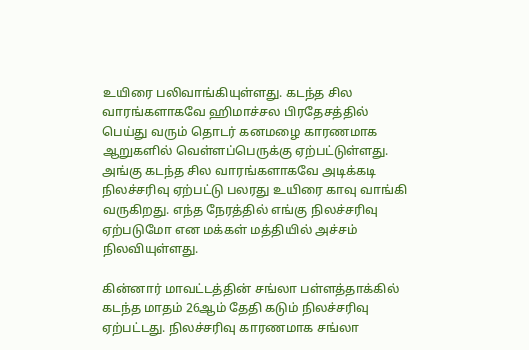உயிரை பலிவாங்கியுள்ளது. கடந்த சில வாரங்களாகவே ஹிமாச்சல பிரதேசத்தில் பெய்து வரும் தொடர் கனமழை காரணமாக ஆறுகளில் வெள்ளப்பெருக்கு ஏற்பட்டுள்ளது. அங்கு கடந்த சில வாரங்களாகவே அடிக்கடி நிலச்சரிவு ஏற்பட்டு பலரது உயிரை காவு வாங்கி வருகிறது. எந்த நேரத்தில் எங்கு நிலச்சரிவு ஏற்படுமோ என மக்கள் மத்தியில் அச்சம் நிலவியுள்ளது.

கின்னார் மாவட்டத்தின் சங்லா பள்ளத்தாக்கில் கடந்த மாதம் 26ஆம் தேதி கடும் நிலச்சரிவு ஏற்பட்டது. நிலச்சரிவு காரணமாக சங்லா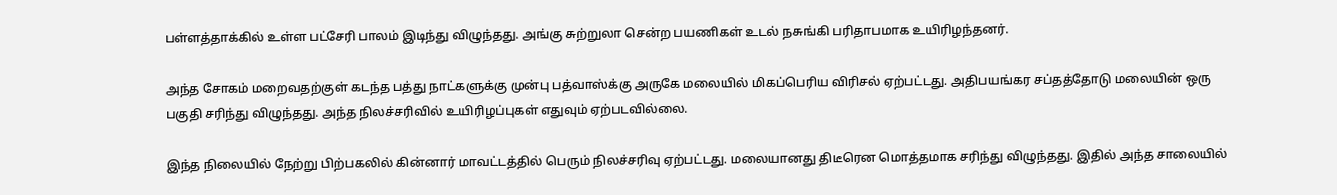பள்ளத்தாக்கில் உள்ள பட்சேரி பாலம் இடிந்து விழுந்தது. அங்கு சுற்றுலா சென்ற பயணிகள் உடல் நசுங்கி பரிதாபமாக உயிரிழந்தனர்.

அந்த சோகம் மறைவதற்குள் கடந்த பத்து நாட்களுக்கு முன்பு பத்வாஸ்க்கு அருகே மலையில் மிகப்பெரிய விரிசல் ஏற்பட்டது. அதிபயங்கர சப்தத்தோடு மலையின் ஒரு பகுதி சரிந்து விழுந்தது. அந்த நிலச்சரிவில் உயிரிழப்புகள் எதுவும் ஏற்படவில்லை.

இந்த நிலையில் நேற்று பிற்பகலில் கின்னார் மாவட்டத்தில் பெரும் நிலச்சரிவு ஏற்பட்டது. மலையானது திடீரென மொத்தமாக சரிந்து விழுந்தது. இதில் அந்த சாலையில்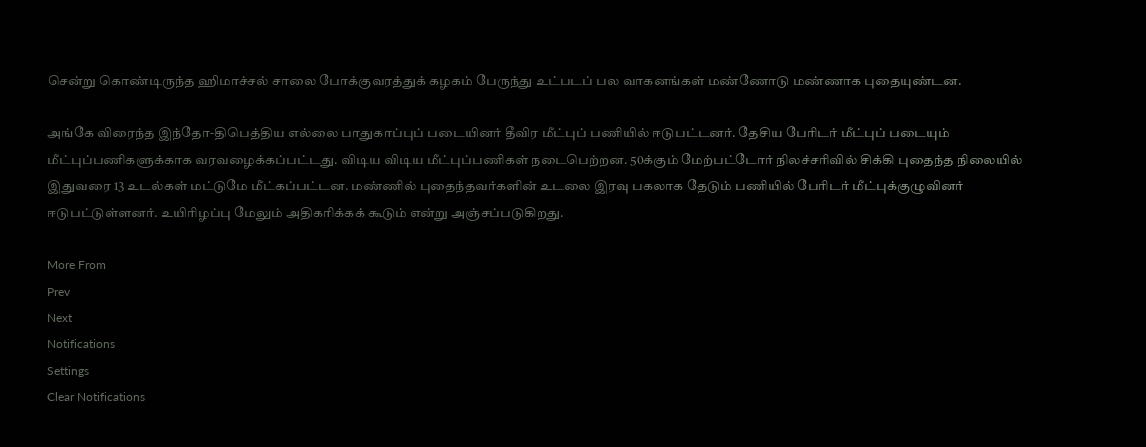சென்று கொண்டிருந்த ஹிமாச்சல் சாலை போக்குவரத்துக் கழகம் பேருந்து உட்படப் பல வாகனங்கள் மண்ணோடு மண்ணாக புதையுண்டன.

அங்கே விரைந்த இந்தோ-திபெத்திய எல்லை பாதுகாப்புப் படையினர் தீவிர மீட்புப் பணியில் ஈடுபட்டனர். தேசிய பேரிடர் மீட்புப் படையும் மீட்புப்பணிகளுக்காக வரவழைக்கப்பட்டது. விடிய விடிய மீட்புப்பணிகள் நடைபெற்றன. 50க்கும் மேற்பட்டோர் நிலச்சரிவில் சிக்கி புதைந்த நிலையில் இதுவரை 13 உடல்கள் மட்டுமே மீட்கப்பட்டன. மண்ணில் புதைந்தவர்களின் உடலை இரவு பகலாக தேடும் பணியில் பேரிடர் மீட்புக்குழுவினர் ஈடுபட்டுள்ளனர். உயிரிழப்பு மேலும் அதிகரிக்கக் கூடும் என்று அஞ்சப்படுகிறது.

More From
Prev
Next
Notifications
Settings
Clear Notifications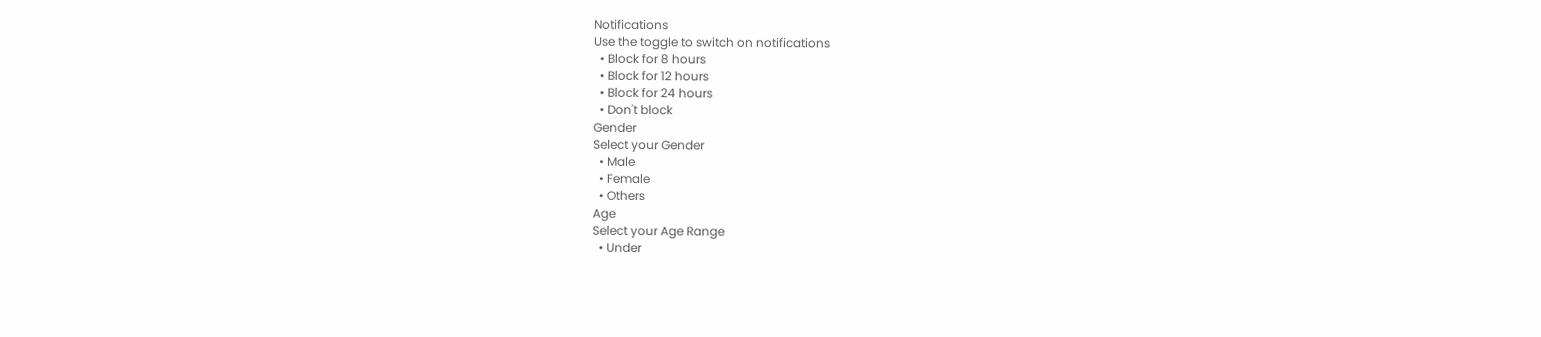Notifications
Use the toggle to switch on notifications
  • Block for 8 hours
  • Block for 12 hours
  • Block for 24 hours
  • Don't block
Gender
Select your Gender
  • Male
  • Female
  • Others
Age
Select your Age Range
  • Under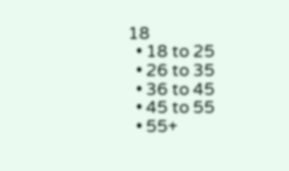18
  • 18 to 25
  • 26 to 35
  • 36 to 45
  • 45 to 55
  • 55+